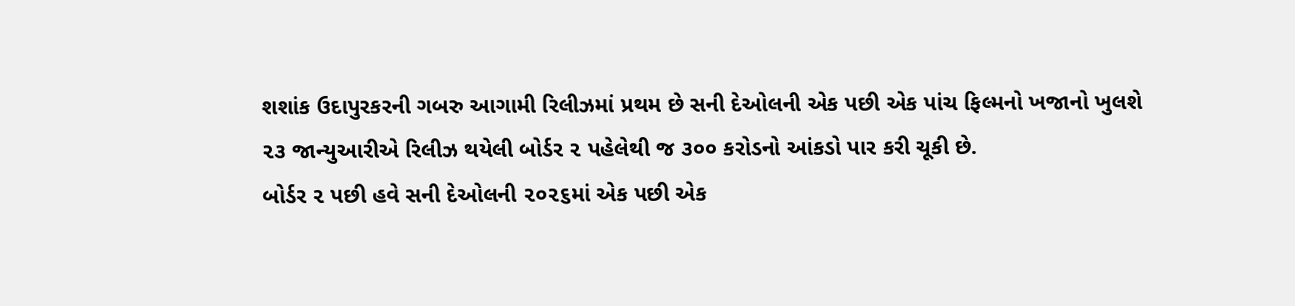શશાંક ઉદાપુરકરની ગબરુ આગામી રિલીઝમાં પ્રથમ છે સની દેઓલની એક પછી એક પાંચ ફિલ્મનો ખજાનો ખુલશે
૨૩ જાન્યુઆરીએ રિલીઝ થયેલી બોર્ડર ૨ પહેલેથી જ ૩૦૦ કરોડનો આંકડો પાર કરી ચૂકી છે.
બોર્ડર ૨ પછી હવે સની દેઓલની ૨૦૨૬માં એક પછી એક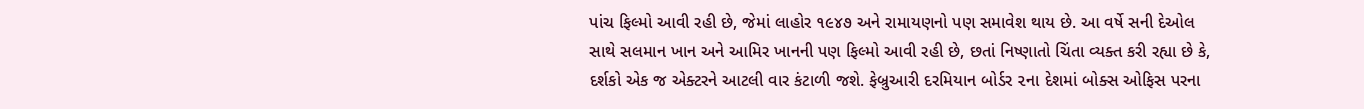પાંચ ફિલ્મો આવી રહી છે, જેમાં લાહોર ૧૯૪૭ અને રામાયણનો પણ સમાવેશ થાય છે. આ વર્ષે સની દેઓલ સાથે સલમાન ખાન અને આમિર ખાનની પણ ફિલ્મો આવી રહી છે, છતાં નિષ્ણાતો ચિંતા વ્યક્ત કરી રહ્યા છે કે, દર્શકો એક જ એક્ટરને આટલી વાર કંટાળી જશે. ફેબ્રુઆરી દરમિયાન બોર્ડર ૨ના દેશમાં બોક્સ ઓફિસ પરના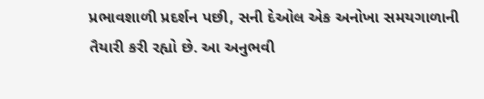પ્રભાવશાળી પ્રદર્શન પછી, સની દેઓલ એક અનોખા સમયગાળાની તૈયારી કરી રહ્યો છે. આ અનુભવી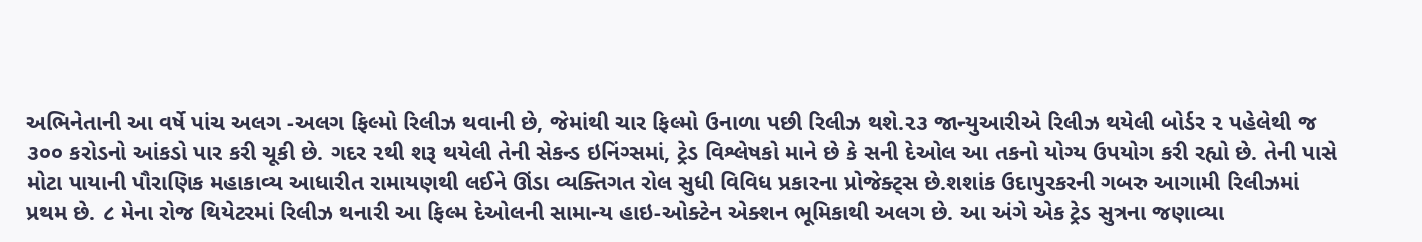અભિનેતાની આ વર્ષે પાંચ અલગ -અલગ ફિલ્મો રિલીઝ થવાની છે, જેમાંથી ચાર ફિલ્મો ઉનાળા પછી રિલીઝ થશે.૨૩ જાન્યુઆરીએ રિલીઝ થયેલી બોર્ડર ૨ પહેલેથી જ ૩૦૦ કરોડનો આંકડો પાર કરી ચૂકી છે. ગદર ૨થી શરૂ થયેલી તેની સેકન્ડ ઇનિંગ્સમાં, ટ્રેડ વિશ્લેષકો માને છે કે સની દેઓલ આ તકનો યોગ્ય ઉપયોગ કરી રહ્યો છે. તેની પાસે મોટા પાયાની પૌરાણિક મહાકાવ્ય આધારીત રામાયણથી લઈને ઊંડા વ્યક્તિગત રોલ સુધી વિવિધ પ્રકારના પ્રોજેક્ટ્સ છે.શશાંક ઉદાપુરકરની ગબરુ આગામી રિલીઝમાં પ્રથમ છે. ૮ મેના રોજ થિયેટરમાં રિલીઝ થનારી આ ફિલ્મ દેઓલની સામાન્ય હાઇ-ઓક્ટેન એક્શન ભૂમિકાથી અલગ છે. આ અંગે એક ટ્રેડ સુત્રના જણાવ્યા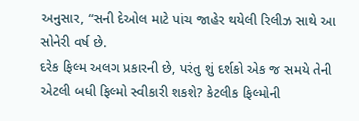અનુસાર, “સની દેઓલ માટે પાંચ જાહેર થયેલી રિલીઝ સાથે આ સોનેરી વર્ષ છે.
દરેક ફિલ્મ અલગ પ્રકારની છે, પરંતુ શું દર્શકો એક જ સમયે તેની એટલી બધી ફિલ્મો સ્વીકારી શકશે? કેટલીક ફિલ્મોની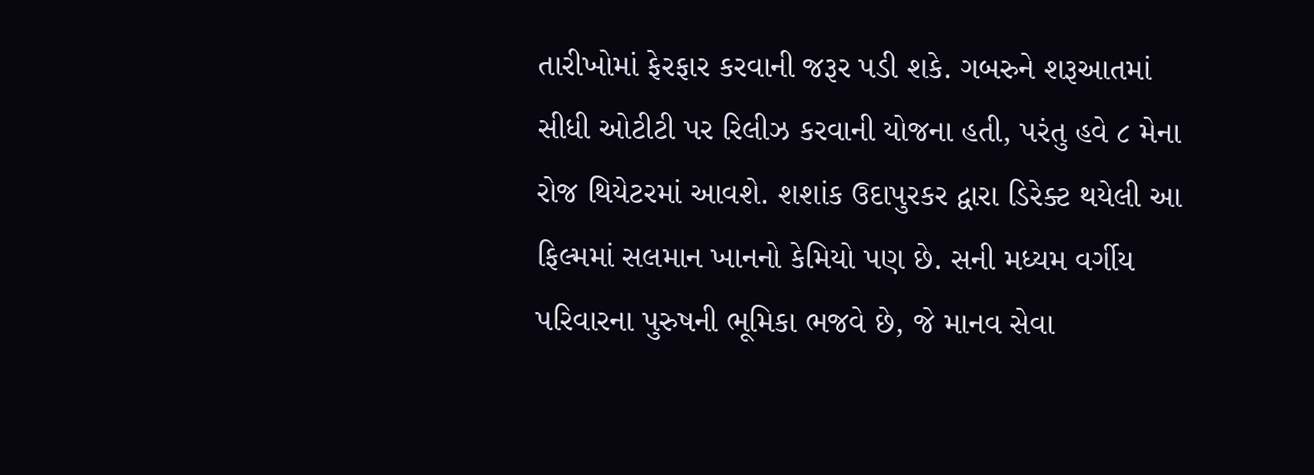તારીખોમાં ફેરફાર કરવાની જરૂર પડી શકે. ગબરુને શરૂઆતમાં સીધી ઓટીટી પર રિલીઝ કરવાની યોજના હતી, પરંતુ હવે ૮ મેના રોજ થિયેટરમાં આવશે. શશાંક ઉદાપુરકર દ્વારા ડિરેક્ટ થયેલી આ ફિલ્મમાં સલમાન ખાનનો કેમિયો પણ છે. સની મધ્યમ વર્ગીય પરિવારના પુરુષની ભૂમિકા ભજવે છે, જે માનવ સેવા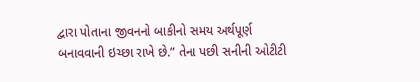દ્વારા પોતાના જીવનનો બાકીનો સમય અર્થપૂર્ણ બનાવવાની ઇચ્છા રાખે છે.” તેના પછી સનીની ઓટીટી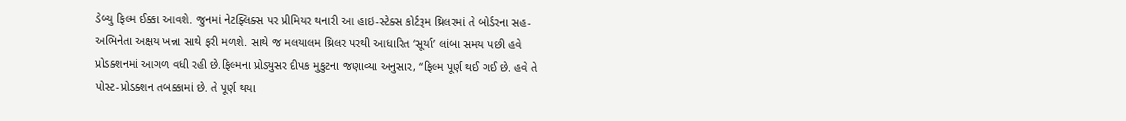ડેબ્યુ ફિલ્મ ઈક્કા આવશે. જુનમાં નેટફ્લિક્સ પર પ્રીમિયર થનારી આ હાઇ-સ્ટેક્સ કોર્ટરૂમ થ્રિલરમાં તે બોર્ડરના સહ-અભિનેતા અક્ષય ખન્ના સાથે ફરી મળશે. સાથે જ મલયાલમ થ્રિલર પરથી આધારિત ‘સૂર્યા’ લાંબા સમય પછી હવે પ્રોડક્શનમાં આગળ વધી રહી છે.ફિલ્મના પ્રોડ્યુસર દીપક મુકુટના જણાવ્યા અનુસાર, “ફિલ્મ પૂર્ણ થઈ ગઈ છે. હવે તે પોસ્ટ-પ્રોડક્શન તબક્કામાં છે. તે પૂર્ણ થયા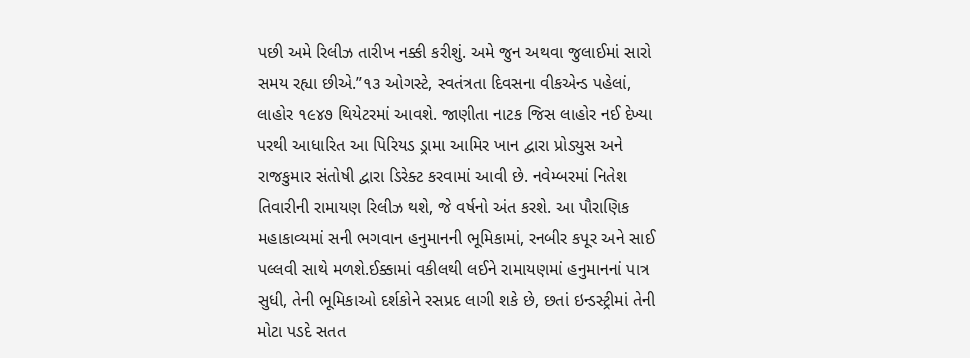પછી અમે રિલીઝ તારીખ નક્કી કરીશું. અમે જુન અથવા જુલાઈમાં સારો સમય રહ્યા છીએ.”૧૩ ઓગસ્ટે, સ્વતંત્રતા દિવસના વીકએન્ડ પહેલાં, લાહોર ૧૯૪૭ થિયેટરમાં આવશે. જાણીતા નાટક જિસ લાહોર નઈ દેખ્યા પરથી આધારિત આ પિરિયડ ડ્રામા આમિર ખાન દ્વારા પ્રોડ્યુસ અને રાજકુમાર સંતોષી દ્વારા ડિરેક્ટ કરવામાં આવી છે. નવેમ્બરમાં નિતેશ તિવારીની રામાયણ રિલીઝ થશે, જે વર્ષનો અંત કરશે. આ પૌરાણિક મહાકાવ્યમાં સની ભગવાન હનુમાનની ભૂમિકામાં, રનબીર કપૂર અને સાઈ પલ્લવી સાથે મળશે.ઈક્કામાં વકીલથી લઈને રામાયણમાં હનુમાનનાં પાત્ર સુધી, તેની ભૂમિકાઓ દર્શકોને રસપ્રદ લાગી શકે છે, છતાં ઇન્ડસ્ટ્રીમાં તેની મોટા પડદે સતત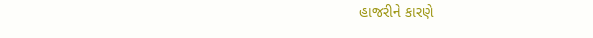હાજરીને કારણે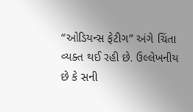“ઓડિયન્સ ફેટીગ” અંગે ચિંતા વ્યક્ત થઈ રહી છે. ઉલ્લેખનીય છે કે સની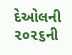દેઓલની ૨૦૨૬ની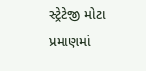સ્ટ્રેટેજી મોટા પ્રમાણમાં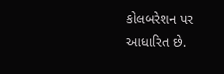કોલબરેશન પર આધારિત છે.